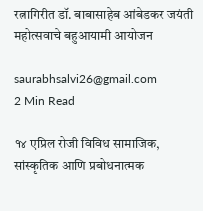रत्नागिरीत डॉ. बाबासाहेब आंबेडकर जयंती महोत्सवाचे बहुआयामी आयोजन

saurabhsalvi26@gmail.com
2 Min Read

१४ एप्रिल रोजी विविध सामाजिक, सांस्कृतिक आणि प्रबोधनात्मक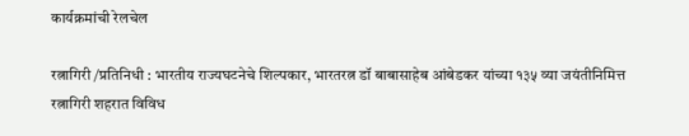कार्यक्रमांची रेलचेल

रत्नागिरी /प्रतिनिधी : भारतीय राज्यघटनेचे शिल्पकार, भारतरत्न डॉ बाबासाहेब आंबेडकर यांच्या १३५ व्या जयंतीनिमित्त रत्नागिरी शहरात विविध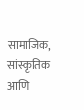सामाजिक, सांस्कृतिक आणि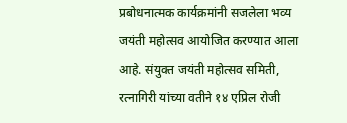प्रबोधनात्मक कार्यक्रमांनी सजलेला भव्य जयंती महोत्सव आयोजित करण्यात आला आहे. संयुक्त जयंती महोत्सव समिती, रत्नागिरी यांच्या वतीने १४ एप्रिल रोजी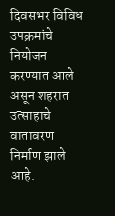दिवसभर विविध उपक्रमांचे नियोजन करण्यात आले असून शहरात उत्साहाचे वातावरण निर्माण झाले आहे.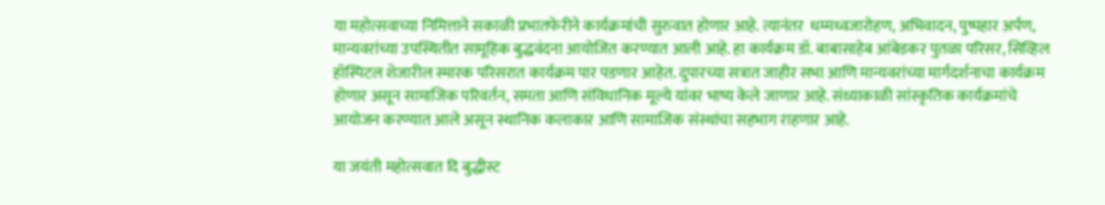या महोत्सवाच्या निमित्ताने सकाळी प्रभातफेरीने कार्यक्रमांची सुरुवात होणार आहे. त्यानंतर  धम्मध्वजारोहण, अभिवादन, पुष्पहार अर्पण, मान्यवरांच्या उपस्थितीत सामूहिक बुद्धवंदना आयोजित करण्यात आली आहे. हा कार्यक्रम डॉ. बाबासाहेब आंबेडकर पुतळा परिसर, सिव्हिल हॉस्पिटल शेजारील स्मारक परिसरात कार्यक्रम पार पडणार आहेत. दुपारच्या सत्रात जाहीर सभा आणि मान्यवरांच्या मार्गदर्शनाचा कार्यक्रम होणार असून सामाजिक परिवर्तन, समता आणि संविधानिक मूल्ये यांवर भाष्य केले जाणार आहे. संध्याकाळी सांस्कृतिक कार्यक्रमांचे आयोजन करण्यात आले असून स्थानिक कलाकार आणि सामाजिक संस्थांचा सहभाग राहणार आहे.

या जयंती महोत्सवात दि बुद्धीस्ट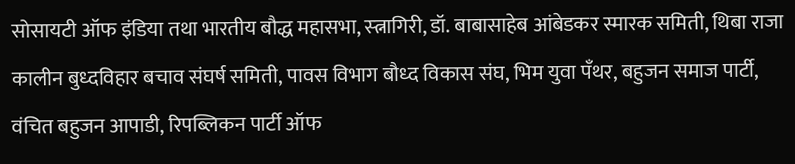सोसायटी ऑफ इंडिया तथा भारतीय बौद्ध महासभा, स्त्नागिरी, डॉ. बाबासाहेब आंबेडकर स्मारक समिती, थिबा राजा कालीन बुध्दविहार बचाव संघर्ष समिती, पावस विभाग बौध्द विकास संघ, भिम युवा पँथर, बहुजन समाज पार्टी, वंचित बहुजन आपाडी, रिपब्लिकन पार्टी ऑफ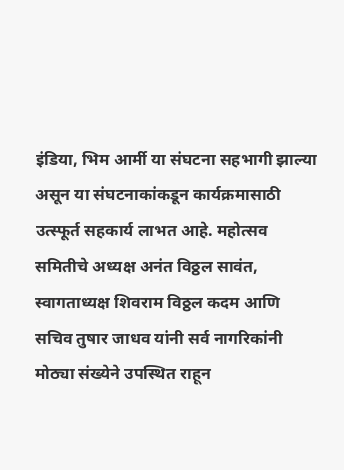इंडिया, भिम आर्मी या संघटना सहभागी झाल्या असून या संघटनाकांकडून कार्यक्रमासाठी उत्स्फूर्त सहकार्य लाभत आहे. महोत्सव समितीचे अध्यक्ष अनंत विठ्ठल सावंत, स्वागताध्यक्ष शिवराम विठ्ठल कदम आणि सचिव तुषार जाधव यांनी सर्व नागरिकांनी मोठ्या संख्येने उपस्थित राहून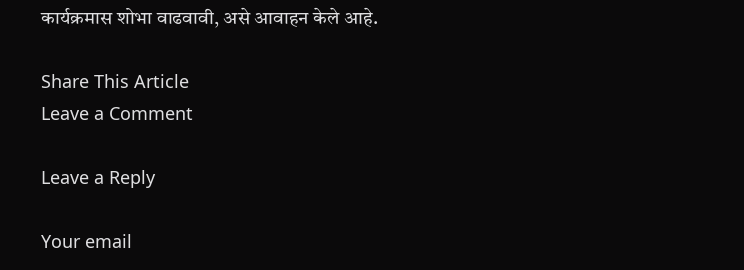कार्यक्रमास शोभा वाढवावी, असे आवाहन केले आहे.

Share This Article
Leave a Comment

Leave a Reply

Your email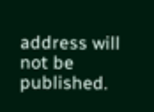address will not be published.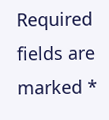Required fields are marked *